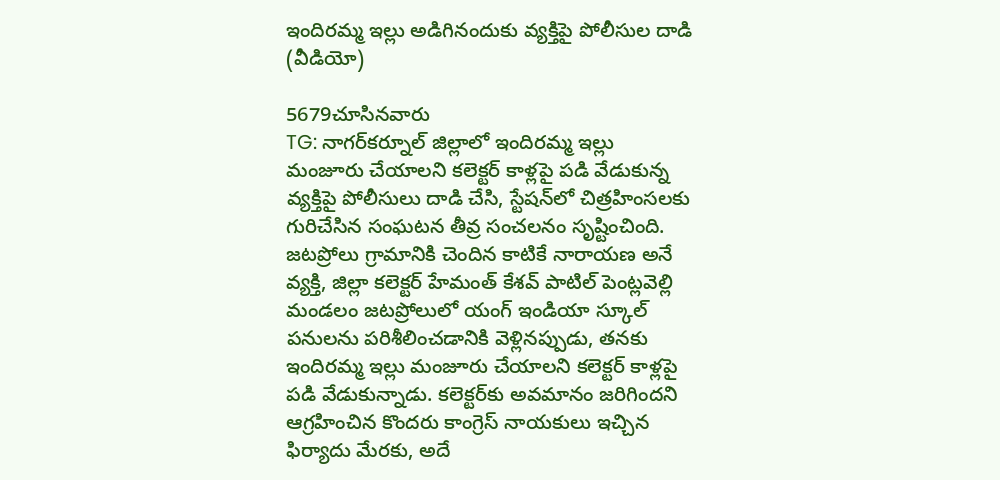ఇందిరమ్మ ఇల్లు అడిగినందుకు వ్యక్తిపై పోలీసుల దాడి (వీడియో)

5679చూసినవారు
TG: నాగర్‌కర్నూల్ జిల్లాలో ఇందిరమ్మ ఇల్లు మంజూరు చేయాలని కలెక్టర్ కాళ్లపై పడి వేడుకున్న వ్యక్తిపై పోలీసులు దాడి చేసి, స్టేషన్‌లో చిత్రహింసలకు గురిచేసిన సంఘటన తీవ్ర సంచలనం సృష్టించింది. జటప్రోలు గ్రామానికి చెందిన కాటికే నారాయణ అనే వ్యక్తి, జిల్లా కలెక్టర్ హేమంత్ కేశవ్ పాటిల్ పెంట్లవెల్లి మండలం జటప్రోలులో యంగ్ ఇండియా స్కూల్ పనులను పరిశీలించడానికి వెళ్లినప్పుడు, తనకు ఇందిరమ్మ ఇల్లు మంజూరు చేయాలని కలెక్టర్ కాళ్లపై పడి వేడుకున్నాడు. కలెక్టర్‌కు అవమానం జరిగిందని ఆగ్రహించిన కొందరు కాంగ్రెస్ నాయకులు ఇచ్చిన ఫిర్యాదు మేరకు, అదే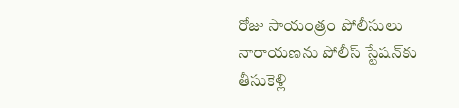రోజు సాయంత్రం పోలీసులు నారాయణను పోలీస్ స్టేషన్‌కు తీసుకెళ్లి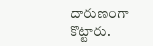దారుణంగా కొట్టారు.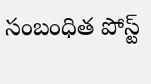సంబంధిత పోస్ట్